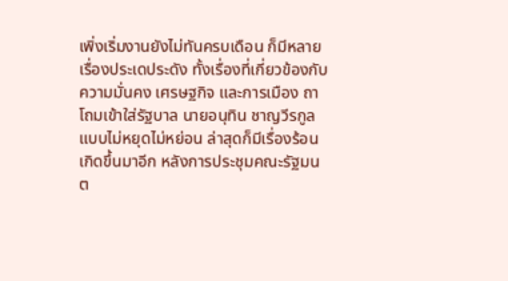เพิ่งเริ่มงานยังไม่ทันครบเดือน ก็มีหลายเรื่องประเดประดัง ทั้งเรื่องที่เกี่ยวข้องกับความมั่นคง เศรษฐกิจ และการเมือง ถาโถมเข้าใส่รัฐบาล นายอนุทิน ชาญวีรกูล แบบไม่หยุดไม่หย่อน ล่าสุดก็มีเรื่องร้อนเกิดขึ้นมาอีก หลังการประชุมคณะรัฐมนต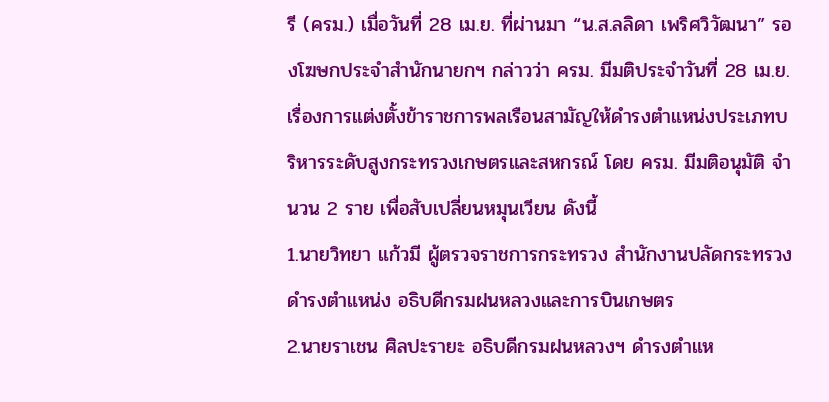รี (ครม.) เมื่อวันที่ 28 เม.ย. ที่ผ่านมา “น.ส.ลลิดา เพริศวิวัฒนา” รองโฆษกประจำสำนักนายกฯ กล่าวว่า ครม. มีมติประจำวันที่ 28 เม.ย. เรื่องการแต่งตั้งข้าราชการพลเรือนสามัญให้ดำรงตำแหน่งประเภทบริหารระดับสูงกระทรวงเกษตรและสหกรณ์ โดย ครม. มีมติอนุมัติ จำนวน 2 ราย เพื่อสับเปลี่ยนหมุนเวียน ดังนี้
1.นายวิทยา แก้วมี ผู้ตรวจราชการกระทรวง สำนักงานปลัดกระทรวง ดำรงตำแหน่ง อธิบดีกรมฝนหลวงและการบินเกษตร
2.นายราเชน ศิลปะรายะ อธิบดีกรมฝนหลวงฯ ดำรงตำแห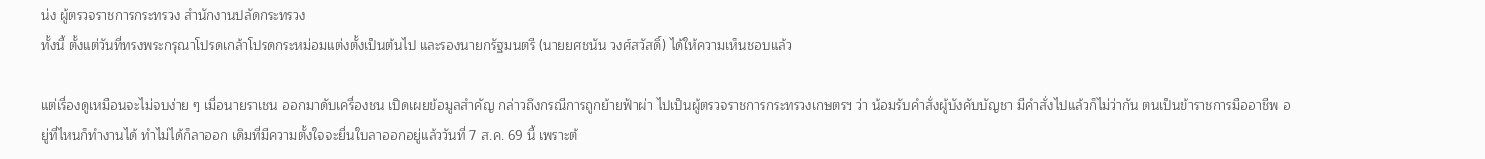น่ง ผู้ตรวจราชการกระทรวง สำนักงานปลัดกระทรวง
ทั้งนี้ ตั้งแต่วันที่ทรงพระกรุณาโปรดเกล้าโปรดกระหม่อมแต่งตั้งเป็นต้นไป และรองนายกรัฐมนตรี (นายยศชนัน วงศ์สวัสดิ์) ได้ให้ความเห็นชอบแล้ว

แต่เรื่องดูเหมือนจะไม่จบง่าย ๆ เมื่อนายราเชน ออกมาดับเครื่องชน เปิดเผยข้อมูลสำคัญ กล่าวถึงกรณีการถูกย้ายฟ้าผ่า ไปเป็นผู้ตรวจราชการกระทรวงเกษตรฯ ว่า น้อมรับคำสั่งผู้บังคับบัญชา มีคำสั่งไปแล้วก็ไม่ว่ากัน ตนเป็นข้าราชการมืออาชีพ อยู่ที่ไหนก็ทำงานได้ ทำไม่ได้ก็ลาออก เดิมที่มีความตั้งใจจะยื่นใบลาออกอยู่แล้ววันที่ 7 ส.ค. 69 นี้ เพราะต้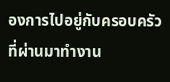องการไปอยู่กับครอบครัว ที่ผ่านมาทำงาน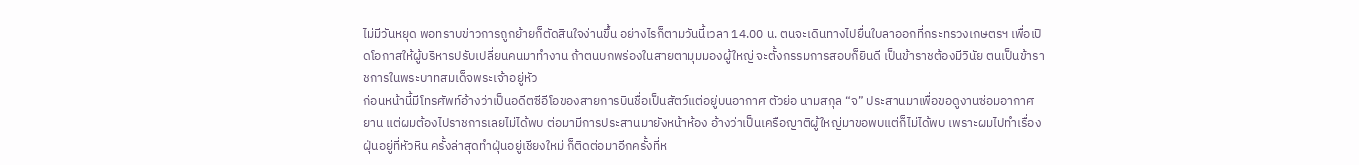ไม่มีวันหยุด พอทราบข่าวการถูกย้ายก็ตัดสินใจง่านขึ้น อย่างไรก็ตามวันนี้เวลา 14.00 น. ตนจะเดินทางไปยื่นใบลาออกที่กระทรวงเกษตรฯ เพื่อเปิดโอกาสให้ผู้บริหารปรับเปลี่ยนคนมาทำงาน ถ้าตนบกพร่องในสายตามุมมองผู้ใหญ่ จะตั้งกรรมการสอบก็ยินดี เป็นข้าราชต้องมีวินัย ตนเป็นข้าราชการในพระบาทสมเด็จพระเจ้าอยู่หัว
ก่อนหน้านี้มีโทรศัพท์อ้างว่าเป็นอดีตซีอีโอของสายการบินชื่อเป็นสัตว์แต่อยู่บนอากาศ ตัวย่อ นามสกุล “จ” ประสานมาเพื่อขอดูงานซ่อมอากาศยาน แต่ผมต้องไปราชการเลยไม่ได้พบ ต่อมามีการประสานมายังหน้าห้อง อ้างว่าเป็นเครือญาติผู้ใหญ่มาขอพบแต่ก็ไม่ได้พบ เพราะผมไปทำเรื่องฝุ่นอยู่ที่หัวหิน ครั้งล่าสุดทำฝุ่นอยู่เชียงใหม่ ก็ติดต่อมาอีกครั้งที่ห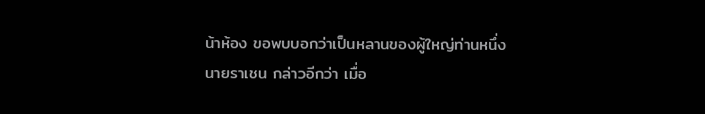น้าห้อง ขอพบบอกว่าเป็นหลานของผู้ใหญ่ท่านหนึ่ง
นายราเชน กล่าวอีกว่า เมื่อ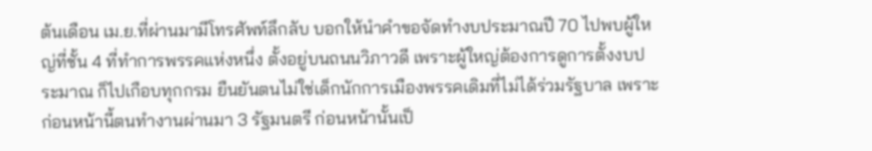ต้นเดือน เม.ย.ที่ผ่านมามีโทรศัพท์ลึกลับ บอกให้นำคำขอจัดทำงบประมาณปี 70 ไปพบผู้ใหญ่ที่ชั้น 4 ที่ทำการพรรคแห่งหนึ่ง ตั้งอยู่บนถนนวิภาวดี เพราะผู้ใหญ่ต้องการดูการตั้งงบประมาณ ก็ไปเกือบทุกกรม ยืนยันตนไม่ใช่เด็กนักการเมืองพรรคเดิมที่ไม่ได้ร่วมรัฐบาล เพราะก่อนหน้านี้ตนทำงานผ่านมา 3 รัฐมนตรี ก่อนหน้านั้นเป็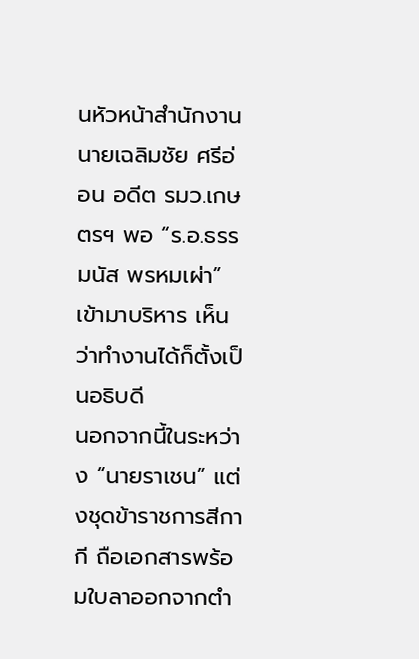นหัวหน้าสำนักงาน นายเฉลิมชัย ศรีอ่อน อดีต รมว.เกษตรฯ พอ “ร.อ.ธรรมนัส พรหมเผ่า” เข้ามาบริหาร เห็นว่าทำงานได้ก็ตั้งเป็นอธิบดี
นอกจากนี้ในระหว่าง “นายราเชน” แต่งชุดข้าราชการสีกากี ถือเอกสารพร้อมใบลาออกจากตำ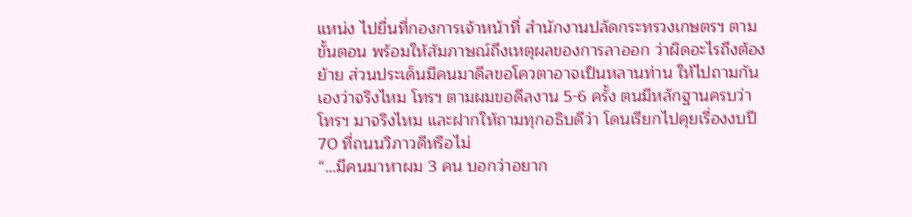แหน่ง ไปยื่นที่กองการเจ้าหน้าที่ สำนักงานปลัดกระทรวงเกษตรฯ ตามขั้นตอน พร้อมให้สัมภาษณ์ถึงเหตุผลของการลาออก ว่าผิดอะไรถึงต้องย้าย ส่วนประเด็นมีคนมาดีลขอโควตาอาจเป็นหลานท่าน ให้ไปถามกันเองว่าจริงไหม โทรฯ ตามผมขอดีลงาน 5-6 ครั้ง ตนมีหลักฐานครบว่าโทรฯ มาจริงไหม และฝากให้ถามทุกอธิบดีว่า โดนเรียกไปคุยเรื่องงบปี 70 ที่ถนนวิภาวดีหรือไม่
“…มีคนมาหาผม 3 คน บอกว่าอยาก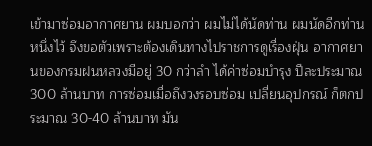เข้ามาซ่อมอากาศยาน ผมบอกว่า ผมไม่ได้นัดท่าน ผมนัดอีกท่านหนึ่งไว้ จึงขอตัวเพราะต้องเดินทางไปราชการดูเรื่องฝุ่น อากาศยานของกรมฝนหลวงมีอยู่ 30 กว่าลำ ได้ค่าซ่อมบำรุง ปีละประมาณ 300 ล้านบาท การซ่อมเมื่อถึงวงรอบซ่อม เปลี่ยนอุปกรณ์ ก็ตกประมาณ 30-40 ล้านบาท มัน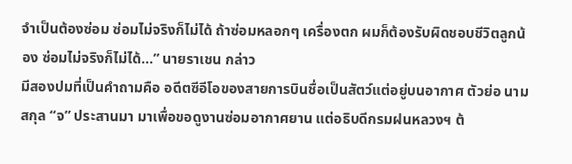จำเป็นต้องซ่อม ซ่อมไม่จริงก็ไม่ได้ ถ้าซ่อมหลอกๆ เครื่องตก ผมก็ต้องรับผิดชอบชีวิตลูกน้อง ซ่อมไม่จริงก็ไม่ได้…” นายราเชน กล่าว
มีสองปมที่เป็นคำถามคือ อดีตซีอีโอของสายการบินชื่อเป็นสัตว์แต่อยู่บนอากาศ ตัวย่อ นามสกุล “จ” ประสานมา มาเพื่อขอดูงานซ่อมอากาศยาน แต่อธิบดีกรมฝนหลวงฯ ต้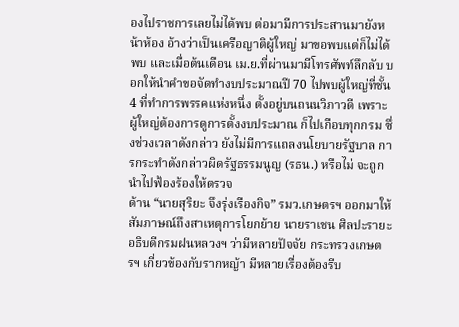องไปราชการเลยไม่ได้พบ ต่อมามีการประสานมายังหน้าห้อง อ้างว่าเป็นเครือญาติผู้ใหญ่ มาขอพบแต่ก็ไม่ได้พบ และเมื่อต้นเดือน เม.ย.ที่ผ่านมามีโทรศัพท์ลึกลับ บอกให้นำคำขอจัดทำงบประมาณปี 70 ไปพบผู้ใหญ่ที่ชั้น 4 ที่ทำการพรรคแห่งหนึ่ง ตั้งอยู่บนถนนวิภาวดี เพราะผู้ใหญ่ต้องการดูการตั้งงบประมาณ ก็ไปเกือบทุกกรม ซึ่งช่วงเวลาดังกล่าว ยังไม่มีการแถลงนโยบายรัฐบาล การกระทำดังกล่าวผิดรัฐธรรมนูญ (รธน.) หรือไม่ จะถูกนำไปฟ้องร้องให้ตรวจ
ด้าน “นายสุริยะ จึงรุ่งเรืองกิจ” รมว.เกษตรฯ ออกมาให้สัมภาษณ์ถึงสาเหตุการโยกย้าย นายราเชน ศิลปะรายะ อธิบดีกรมฝนหลวงฯ ว่ามีหลายปัจจัย กระทรวงเกษตรฯ เกี่ยวข้องกับรากหญ้า มีหลายเรื่องต้องรีบ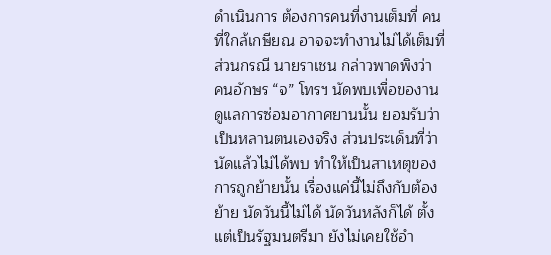ดำเนินการ ต้องการคนที่งานเต็มที่ คนที่ใกล้เกษียณ อาจจะทำงานไม่ได้เต็มที่ ส่วนกรณี นายราเชน กล่าวพาดพิงว่า คนอักษร “จ” โทรฯ นัดพบเพื่อของานดูแลการซ่อมอากาศยานนั้น ยอมรับว่าเป็นหลานตนเองจริง ส่วนประเด็นที่ว่านัดแล้วไม่ได้พบ ทำให้เป็นสาเหตุของการถูกย้ายนั้น เรื่องแค่นี้ไม่ถึงกับต้องย้าย นัดวันนี้ไม่ได้ นัดวันหลังก็ได้ ตั้งแต่เป็นรัฐมนตรีมา ยังไม่เคยใช้อำ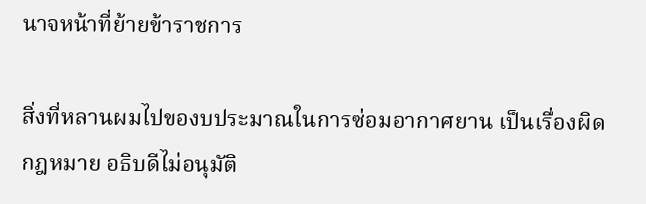นาจหน้าที่ย้ายข้าราชการ

สิ่งที่หลานผมไปของบประมาณในการซ่อมอากาศยาน เป็นเรื่องผิดกฎหมาย อธิบดีไม่อนุมัติ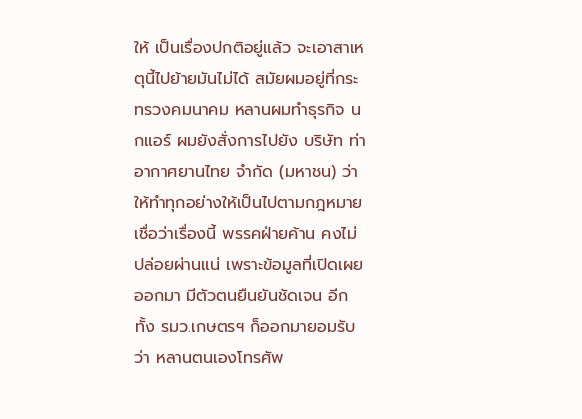ให้ เป็นเรื่องปกติอยู่แล้ว จะเอาสาเหตุนี้ไปย้ายมันไม่ได้ สมัยผมอยู่ที่กระทรวงคมนาคม หลานผมทำธุรกิจ นกแอร์ ผมยังสั่งการไปยัง บริษัท ท่าอากาศยานไทย จำกัด (มหาชน) ว่าให้ทำทุกอย่างให้เป็นไปตามกฎหมาย
เชื่อว่าเรื่องนี้ พรรคฝ่ายค้าน คงไม่ปล่อยผ่านแน่ เพราะข้อมูลที่เปิดเผยออกมา มีตัวตนยืนยันชัดเจน อีกทั้ง รมว.เกษตรฯ ก็ออกมายอมรับว่า หลานตนเองโทรศัพ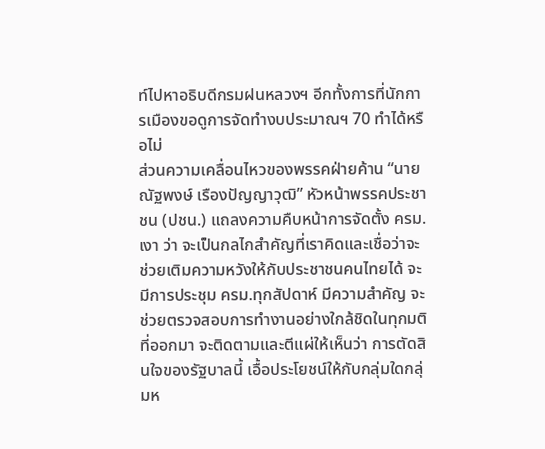ท์ไปหาอธิบดีกรมฝนหลวงฯ อีกทั้งการที่นักการเมืองขอดูการจัดทำงบประมาณฯ 70 ทำได้หรือไม่
ส่วนความเคลื่อนไหวของพรรคฝ่ายค้าน “นายณัฐพงษ์ เรืองปัญญาวุฒิ” หัวหน้าพรรคประชาชน (ปชน.) แถลงความคืบหน้าการจัดตั้ง ครม.เงา ว่า จะเป็นกลไกสำคัญที่เราคิดและเชื่อว่าจะช่วยเติมความหวังให้กับประชาชนคนไทยได้ จะมีการประชุม ครม.ทุกสัปดาห์ มีความสำคัญ จะช่วยตรวจสอบการทำงานอย่างใกล้ชิดในทุกมติที่ออกมา จะติดตามและตีแผ่ให้เห็นว่า การตัดสินใจของรัฐบาลนี้ เอื้อประโยชน์ให้กับกลุ่มใดกลุ่มห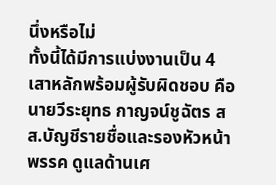นึ่งหรือไม่
ทั้งนี้ได้มีการแบ่งงานเป็น 4 เสาหลักพร้อมผู้รับผิดชอบ คือ นายวีระยุทธ กาญจน์ชูฉัตร สส.บัญชีรายชื่อและรองหัวหน้าพรรค ดูแลด้านเศ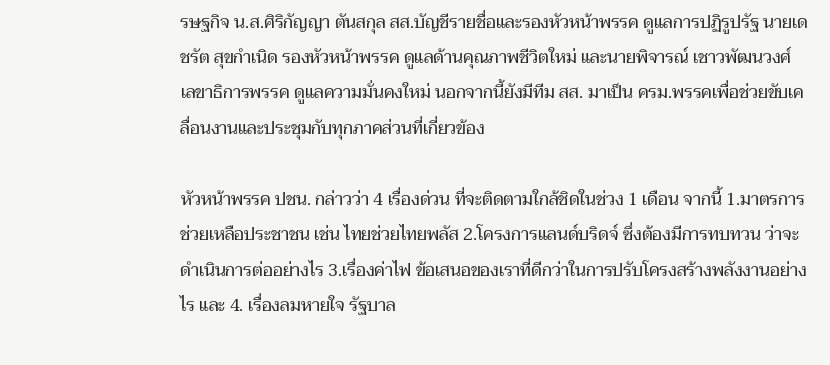รษฐกิจ น.ส.ศิริกัญญา ตันสกุล สส.บัญชีรายชื่อและรองหัวหน้าพรรค ดูแลการปฏิรูปรัฐ นายเดชรัต สุขกำเนิด รองหัวหน้าพรรค ดูแลด้านคุณภาพชีวิตใหม่ และนายพิจารณ์ เชาวพัฒนวงศ์ เลขาธิการพรรค ดูแลความมั่นคงใหม่ นอกจากนี้ยังมีทีม สส. มาเป็น ครม.พรรคเพื่อช่วยขับเคลื่อนงานและประชุมกับทุกภาคส่วนที่เกี่ยวข้อง

หัวหน้าพรรค ปชน. กล่าวว่า 4 เรื่องด่วน ที่จะติดตามใกล้ชิดในช่วง 1 เดือน จากนี้ 1.มาตรการช่วยเหลือประชาชน เช่น ไทยช่วยไทยพลัส 2.โครงการแลนด์บริดจ์ ซึ่งต้องมีการทบทวน ว่าจะดำเนินการต่ออย่างไร 3.เรื่องค่าไฟ ข้อเสนอของเราที่ดีกว่าในการปรับโครงสร้างพลังงานอย่างไร และ 4. เรื่องลมหายใจ รัฐบาล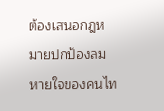ต้องเสนอกฎหมายปกป้องลมหายใจของคนไท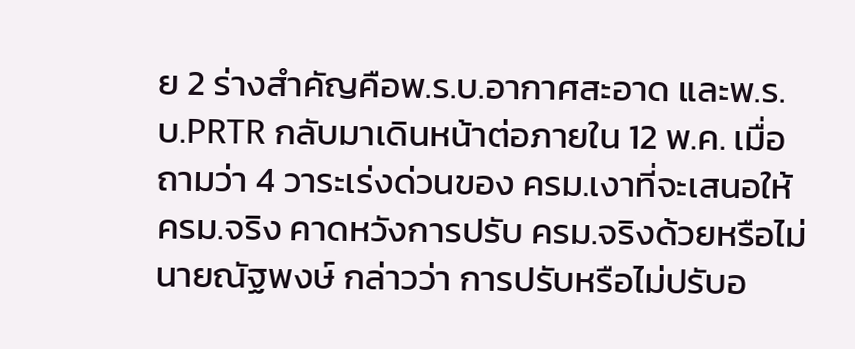ย 2 ร่างสำคัญคือพ.ร.บ.อากาศสะอาด และพ.ร.บ.PRTR กลับมาเดินหน้าต่อภายใน 12 พ.ค. เมื่อถามว่า 4 วาระเร่งด่วนของ ครม.เงาที่จะเสนอให้ ครม.จริง คาดหวังการปรับ ครม.จริงด้วยหรือไม่ นายณัฐพงษ์ กล่าวว่า การปรับหรือไม่ปรับอ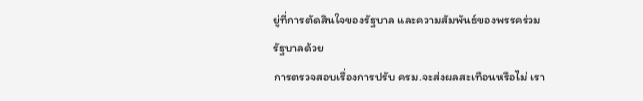ยู่ที่การตัดสินใจของรัฐบาล และความสัมพันธ์ของพรรคร่วมรัฐบาลด้วย
การตรวจสอบเรื่องการปรับ ครม.จะส่งผลสะเทือนหรือไม่ เรา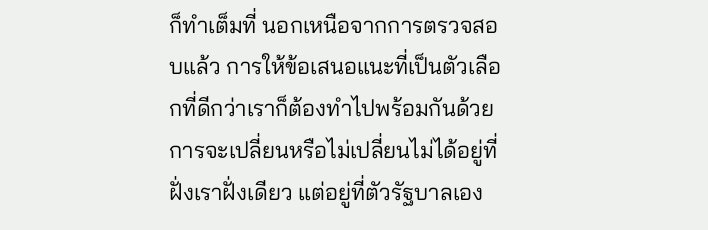ก็ทำเต็มที่ นอกเหนือจากการตรวจสอบแล้ว การให้ข้อเสนอแนะที่เป็นตัวเลือกที่ดีกว่าเราก็ต้องทำไปพร้อมกันด้วย การจะเปลี่ยนหรือไม่เปลี่ยนไม่ได้อยู่ที่ฝั่งเราฝั่งเดียว แต่อยู่ที่ตัวรัฐบาลเอง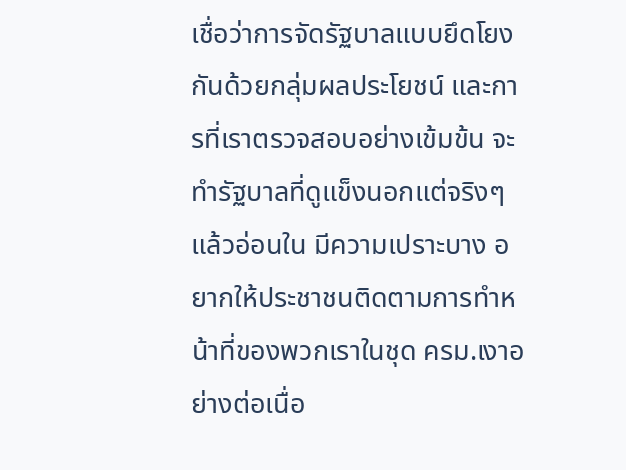เชื่อว่าการจัดรัฐบาลแบบยึดโยงกันด้วยกลุ่มผลประโยชน์ และการที่เราตรวจสอบอย่างเข้มข้น จะทำรัฐบาลที่ดูแข็งนอกแต่จริงๆ แล้วอ่อนใน มีความเปราะบาง อยากให้ประชาชนติดตามการทำหน้าที่ของพวกเราในชุด ครม.เงาอย่างต่อเนื่อ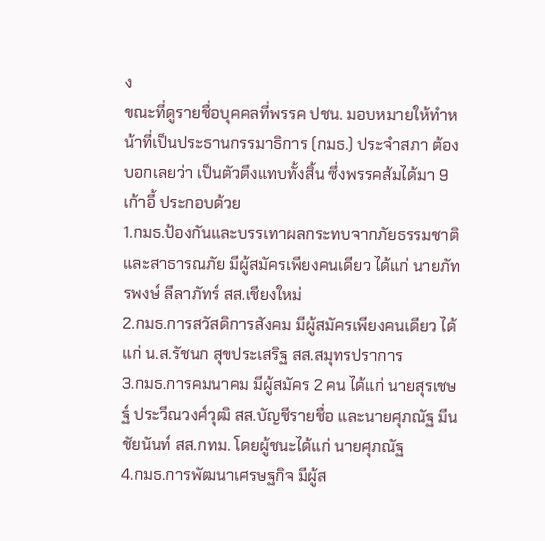ง
ขณะที่ดูรายชื่อบุคคลที่พรรค ปชน. มอบหมายให้ทำหน้าที่เป็นประธานกรรมาธิการ (กมธ.) ประจำสภา ต้องบอกเลยว่า เป็นตัวตึงแทบทั้งสิ้น ซึ่งพรรคส้มได้มา 9 เก้าอี้ ประกอบด้วย
1.กมธ.ป้องกันและบรรเทาผลกระทบจากภัยธรรมชาติและสาธารณภัย มีผู้สมัครเพียงคนเดียว ได้แก่ นายภัทรพงษ์ ลีลาภัทร์ สส.เชียงใหม่
2.กมธ.การสวัสดิการสังคม มีผู้สมัครเพียงคนเดียว ได้แก่ น.ส.รัชนก สุขประเสริฐ สส.สมุทรปราการ
3.กมธ.การคมนาคม มีผู้สมัคร 2 คน ได้แก่ นายสุรเชษฐ์ ประวีณวงศ์วุฒิ สส.บัญชีรายชื่อ และนายศุภณัฐ มีนชัยนันท์ สส.กทม. โดยผู้ชนะได้แก่ นายศุภณัฐ
4.กมธ.การพัฒนาเศรษฐกิจ มีผู้ส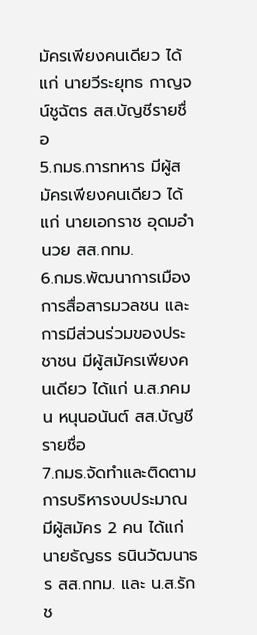มัครเพียงคนเดียว ได้แก่ นายวีระยุทธ กาญจน์ชูฉัตร สส.บัญชีรายชื่อ
5.กมธ.การทหาร มีผู้สมัครเพียงคนเดียว ได้แก่ นายเอกราช อุดมอำนวย สส.กทม.
6.กมธ.พัฒนาการเมือง การสื่อสารมวลชน และการมีส่วนร่วมของประชาชน มีผู้สมัครเพียงคนเดียว ได้แก่ น.ส.ภคมน หนุนอนันต์ สส.บัญชีรายชื่อ
7.กมธ.จัดทำและติดตามการบริหารงบประมาณ มีผู้สมัคร 2 คน ได้แก่ นายธัญธร ธนินวัฒนาธร สส.กทม. และ น.ส.รักช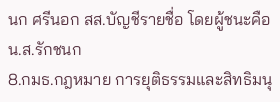นก ศรีนอก สส.บัญชีรายชื่อ โดยผู้ชนะคือ น.ส.รักชนก
8.กมธ.กฎหมาย การยุติธรรมและสิทธิมนุ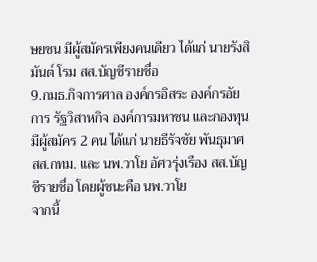ษยชน มีผู้สมัครเพียงคนเดียว ได้แก่ นายรังสิมันต์ โรม สส.บัญชีรายชื่อ
9.กมธ.กิจการศาล องค์กรอิสระ องค์กรอัยการ รัฐวิสาหกิจ องค์การมหาชน และกองทุน มีผู้สมัคร 2 คน ได้แก่ นายธีรัจชัย พันธุมาศ สส.กทม. และ นพ.วาโย อัศวรุ่งเรือง สส.บัญชีรายชื่อ โดยผู้ชนะคือ นพ.วาโย
จากนี้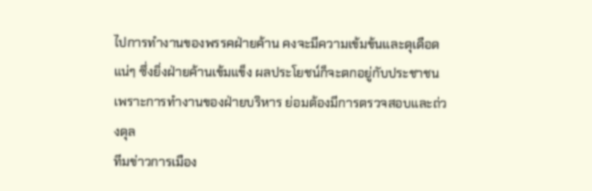ไปการทำงานของพรรคฝ่ายค้าน คงจะมีความเข้มข้นและดุเดือดแน่ๆ ซึ่งยิ่งฝ่ายค้านเข้มแข็ง ผลประโยชน์ก็จะตกอยู่กับประชาชน เพราะการทำงานของฝ่ายบริหาร ย่อมต้องมีการตรวจสอบและถ่วงดุล
ทีมข่าวการเมือง